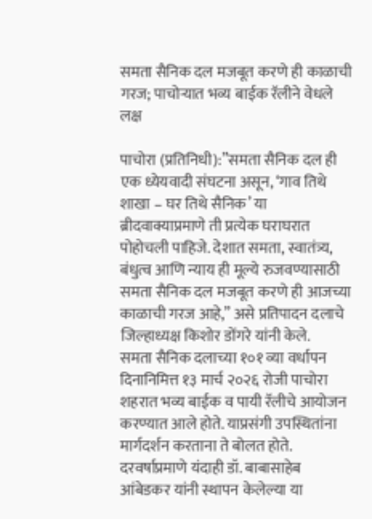समता सैनिक दल मजबूत करणे ही काळाची गरज; पाचोऱ्यात भव्य बाईक रॅलीने वेधले लक्ष

पाचोरा (प्रतिनिधी):”समता सैनिक दल ही एक ध्येयवादी संघटना असून, ‘गाव तिथे शाखा – घर तिथे सैनिक’ या ब्रीदवाक्याप्रमाणे ती प्रत्येक घराघरात पोहोचली पाहिजे. देशात समता, स्वातंत्र्य, बंधुत्व आणि न्याय ही मूल्ये रुजवण्यासाठी समता सैनिक दल मजबूत करणे ही आजच्या काळाची गरज आहे,” असे प्रतिपादन दलाचे जिल्हाध्यक्ष किशोर डोंगरे यांनी केले.
समता सैनिक दलाच्या १०१ व्या वर्धापन दिनानिमित्त १३ मार्च २०२६ रोजी पाचोरा शहरात भव्य बाईक व पायी रॅलीचे आयोजन करण्यात आले होते. याप्रसंगी उपस्थितांना मार्गदर्शन करताना ते बोलत होते. दरवर्षाप्रमाणे यंदाही डॉ. बाबासाहेब आंबेडकर यांनी स्थापन केलेल्या या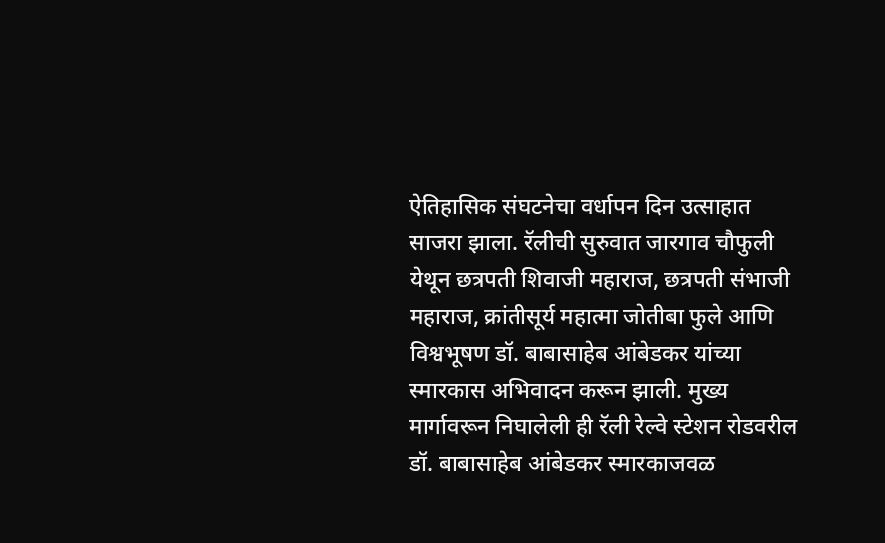ऐतिहासिक संघटनेचा वर्धापन दिन उत्साहात साजरा झाला. रॅलीची सुरुवात जारगाव चौफुली येथून छत्रपती शिवाजी महाराज, छत्रपती संभाजी महाराज, क्रांतीसूर्य महात्मा जोतीबा फुले आणि विश्वभूषण डॉ. बाबासाहेब आंबेडकर यांच्या स्मारकास अभिवादन करून झाली. मुख्य मार्गावरून निघालेली ही रॅली रेल्वे स्टेशन रोडवरील डॉ. बाबासाहेब आंबेडकर स्मारकाजवळ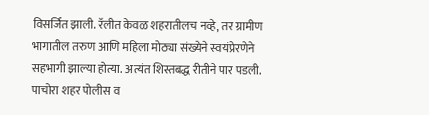विसर्जित झाली. रॅलीत केवळ शहरातीलच नव्हे, तर ग्रामीण भागातील तरुण आणि महिला मोठ्या संख्येने स्वयंप्रेरणेने सहभागी झाल्या होत्या. अत्यंत शिस्तबद्ध रीतीने पार पडली. पाचोरा शहर पोलीस व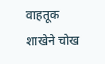वाहतूक शाखेने चोख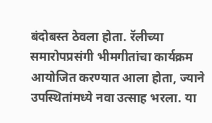बंदोबस्त ठेवला होता. रॅलीच्या समारोपप्रसंगी भीमगीतांचा कार्यक्रम आयोजित करण्यात आला होता, ज्याने उपस्थितांमध्ये नवा उत्साह भरला. या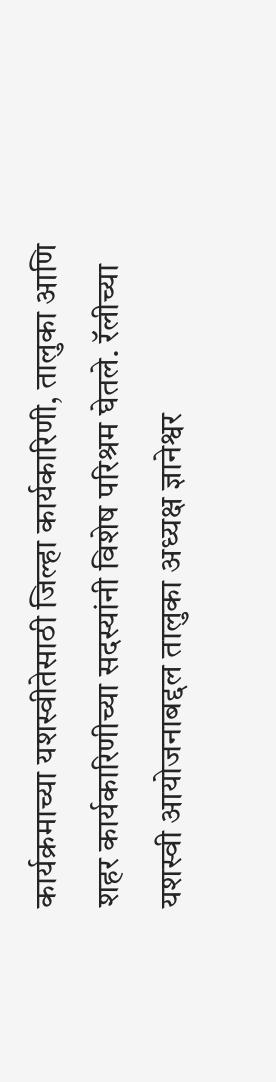कार्यक्रमाच्या यशस्वीतेसाठी जिल्हा कार्यकारिणी, तालुका आणि शहर कार्यकारिणीच्या सदस्यांनी विशेष परिश्रम घेतले. रॅलीच्या यशस्वी आयोजनाबद्दल तालुका अध्यक्ष ज्ञानेश्वर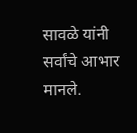सावळे यांनी सर्वांचे आभार मानले.